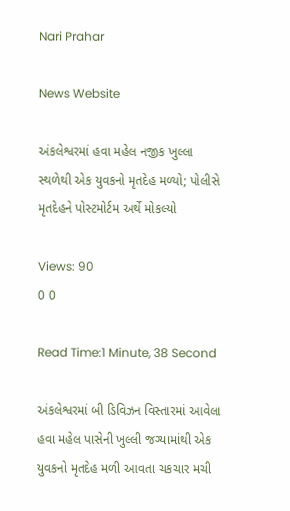Nari Prahar

News Website

અંકલેશ્વરમાં હવા મહેલ નજીક ખુલ્લા સ્થળેથી એક યુવકનો મૃતદેહ મળ્યો; પોલીસે મૃતદેહને પોસ્ટમોર્ટમ અર્થે મોકલ્યો

Views: 90
0 0

Read Time:1 Minute, 38 Second

અંકલેશ્વરમાં બી ડિવિઝન વિસ્તારમાં આવેલા હવા મહેલ પાસેની ખુલ્લી જગ્યામાંથી એક યુવકનો મૃતદેહ મળી આવતા ચકચાર મચી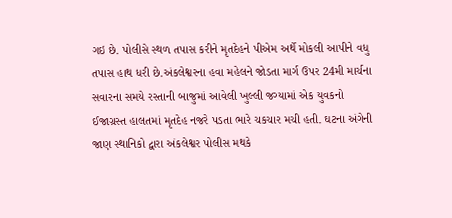ગઇ છે. પોલીસે સ્થળ તપાસ કરીને મૃતદેહને પીએમ અર્થે મોકલી આપીને વધુ તપાસ હાથ ધરી છે.અંકલેશ્વરના હવા મહેલને જોડતા માર્ગ ઉપર 24મી માર્ચના સવારના સમયે રસ્તાની બાજુમાં આવેલી ખુલ્લી જગ્યામાં એક યુવકનો ઈજાગ્રસ્ત હાલતમાં મૃતદેહ નજરે પડતા ભારે ચકચાર મચી હતી. ઘટના અંગેની જાણ સ્થાનિકો દ્વારા અંકલેશ્વર પોલીસ મથકે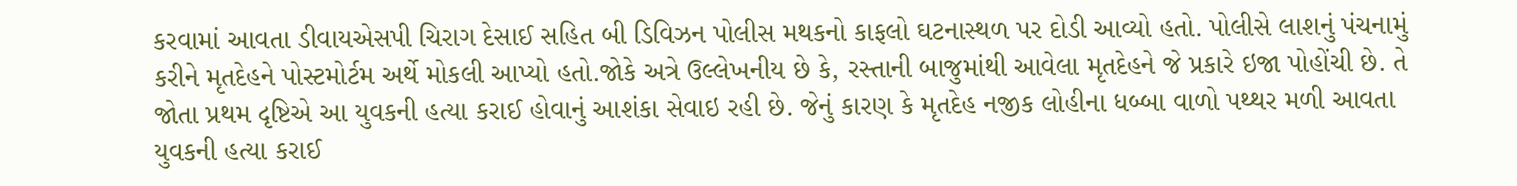કરવામાં આવતા ડીવાયએસપી ચિરાગ દેસાઈ સહિત બી ડિવિઝન પોલીસ મથકનો કાફલો ઘટનાસ્થળ પર દોડી આવ્યો હતો. પોલીસે લાશનું પંચનામું કરીને મૃતદેહને પોસ્ટમોર્ટમ અર્થે મોકલી આપ્યો હતો.જોકે અત્રે ઉલ્લેખનીય છે કે, રસ્તાની બાજુમાંથી આવેલા મૃતદેહને જે પ્રકારે ઇજા પોહોંચી છે. તે જોતા પ્રથમ દૃષ્ટિએ આ યુવકની હત્યા કરાઈ હોવાનું આશંકા સેવાઇ રહી છે. જેનું કારણ કે મૃતદેહ નજીક લોહીના ધબ્બા વાળો પથ્થર મળી આવતા યુવકની હત્યા કરાઈ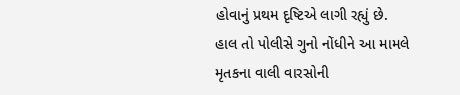હોવાનું પ્રથમ દૃષ્ટિએ લાગી રહ્યું છે. હાલ તો પોલીસે ગુનો નોંધીને આ મામલે મૃતકના વાલી વારસોની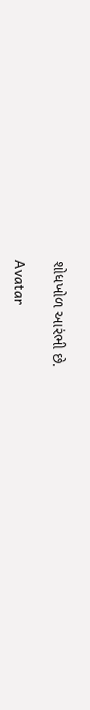શોધખોળ આરંભી છે.

Avatar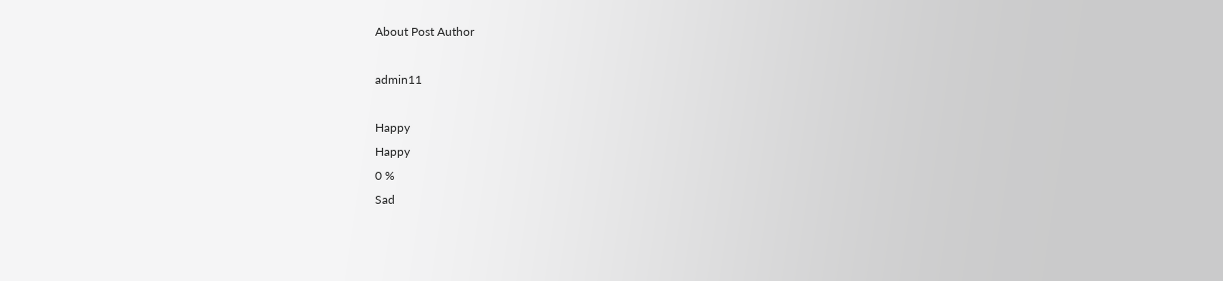About Post Author

admin11

Happy
Happy
0 %
Sad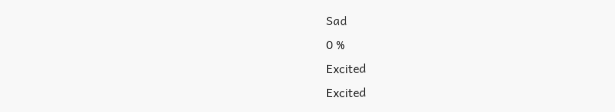Sad
0 %
Excited
Excited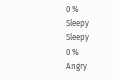0 %
Sleepy
Sleepy
0 %
Angry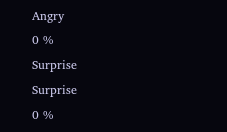Angry
0 %
Surprise
Surprise
0 %